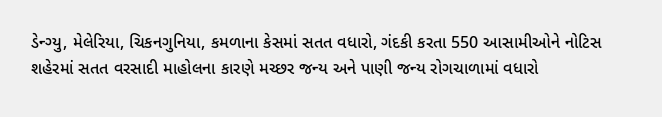ડેન્ગ્યુ, મેલેરિયા, ચિકનગુનિયા, કમળાના કેસમાં સતત વધારો, ગંદકી કરતા 550 આસામીઓને નોટિસ
શહેરમાં સતત વરસાદી માહોલના કારણે મચ્છર જન્ય અને પાણી જન્ય રોગચાળામાં વધારો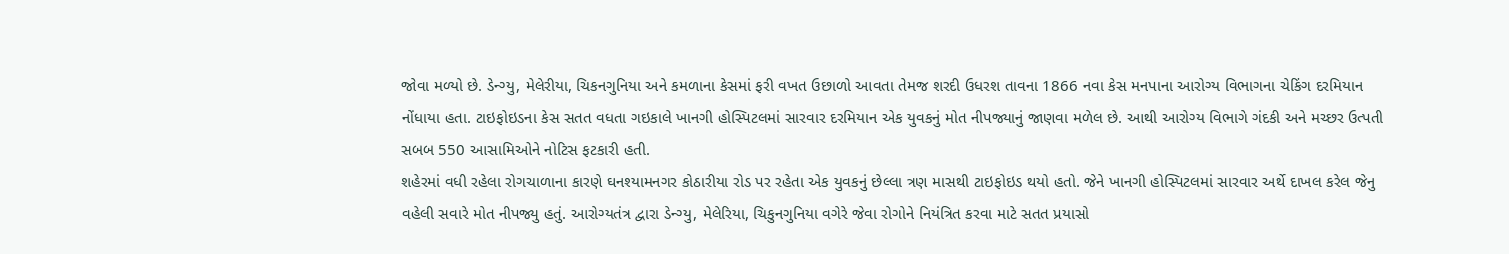જોવા મળ્યો છે. ડેન્ગ્યુ, મેલેરીયા, ચિકનગુનિયા અને કમળાના કેસમાં ફરી વખત ઉછાળો આવતા તેમજ શરદી ઉધરશ તાવના 1866 નવા કેસ મનપાના આરોગ્ય વિભાગના ચેકિંગ દરમિયાન નોંધાયા હતા. ટાઇફોઇડના કેસ સતત વધતા ગઇકાલે ખાનગી હોસ્પિટલમાં સારવાર દરમિયાન એક યુવકનું મોત નીપજ્યાનું જાણવા મળેલ છે. આથી આરોગ્ય વિભાગે ગંદકી અને મચ્છર ઉત્પતી સબબ 550 આસામિઓને નોટિસ ફટકારી હતી.
શહેરમાં વધી રહેલા રોગચાળાના કારણે ઘનશ્યામનગર કોઠારીયા રોડ પર રહેતા એક યુવકનું છેલ્લા ત્રણ માસથી ટાઇફોઇડ થયો હતો. જેને ખાનગી હોસ્પિટલમાં સારવાર અર્થે દાખલ કરેલ જેનુ વહેલી સવારે મોત નીપજ્યુ હતું. આરોગ્યતંત્ર દ્વારા ડેન્ગ્યુ, મેલેરિયા, ચિકુનગુનિયા વગેરે જેવા રોગોને નિયંત્રિત કરવા માટે સતત પ્રયાસો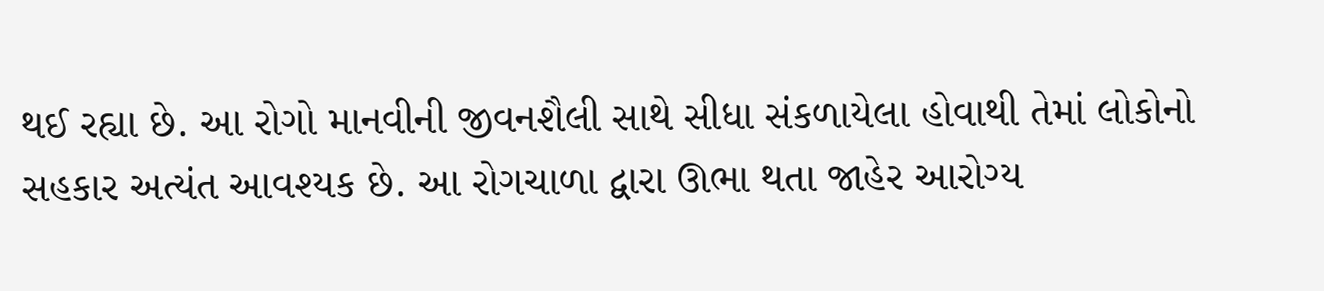થઈ રહ્યા છે. આ રોગો માનવીની જીવનશૈલી સાથે સીધા સંકળાયેલા હોવાથી તેમાં લોકોનો સહકાર અત્યંત આવશ્યક છે. આ રોગચાળા દ્વારા ઊભા થતા જાહેર આરોગ્ય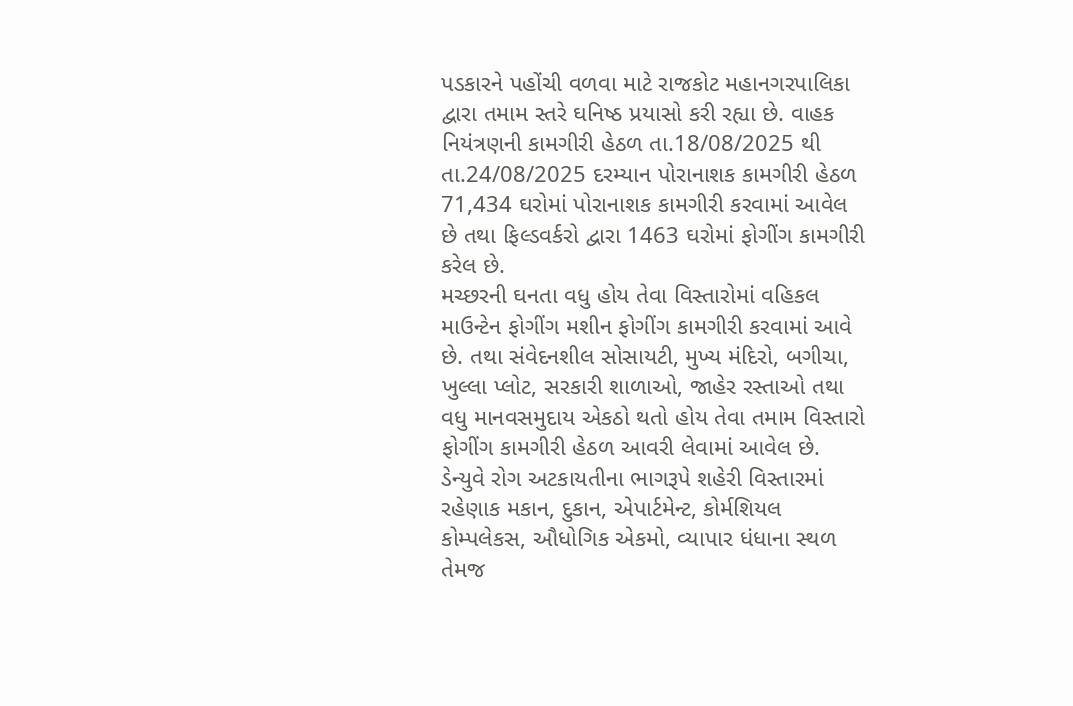પડકારને પહોંચી વળવા માટે રાજકોટ મહાનગરપાલિકા દ્વારા તમામ સ્તરે ઘનિષ્ઠ પ્રયાસો કરી રહ્યા છે. વાહક નિયંત્રણની કામગીરી હેઠળ તા.18/08/2025 થી તા.24/08/2025 દરમ્યાન પોરાનાશક કામગીરી હેઠળ 71,434 ઘરોમાં પોરાનાશક કામગીરી કરવામાં આવેલ છે તથા ફિલ્ડવર્કરો દ્વારા 1463 ઘરોમાં ફોગીંગ કામગીરી કરેલ છે.
મચ્છરની ઘનતા વધુ હોય તેવા વિસ્તારોમાં વહિકલ માઉન્ટેન ફોગીંગ મશીન ફોગીંગ કામગીરી કરવામાં આવે છે. તથા સંવેદનશીલ સોસાયટી, મુખ્ય મંદિરો, બગીચા, ખુલ્લા પ્લોટ, સરકારી શાળાઓ, જાહેર રસ્તાઓ તથા વધુ માનવસમુદાય એકઠો થતો હોય તેવા તમામ વિસ્તારો ફોગીંગ કામગીરી હેઠળ આવરી લેવામાં આવેલ છે.
ડેન્યુવે રોગ અટકાયતીના ભાગરૂપે શહેરી વિસ્તારમાં રહેણાક મકાન, દુકાન, એપાર્ટમેન્ટ, કોર્મશિયલ કોમ્પલેકસ, ઔધોગિક એકમો, વ્યાપાર ધંધાના સ્થળ તેમજ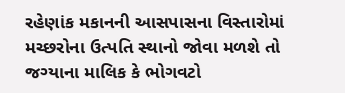રહેણાંક મકાનની આસપાસના વિસ્તારોમાં મચ્છરોના ઉત્પતિ સ્થાનો જોવા મળશે તો જગ્યાના માલિક કે ભોગવટો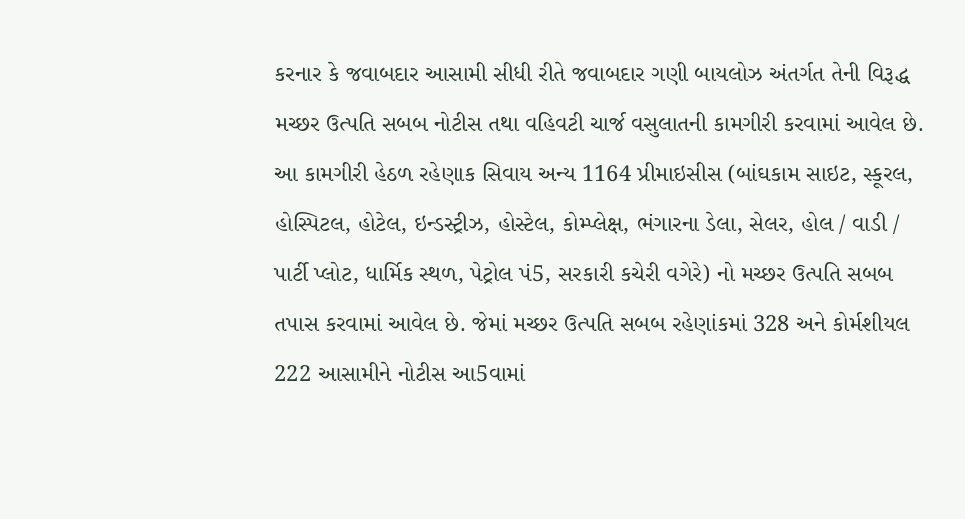કરનાર કે જવાબદાર આસામી સીધી રીતે જવાબદાર ગણી બાયલોઝ અંતર્ગત તેની વિરૂદ્ધ મચ્છર ઉત્પતિ સબબ નોટીસ તથા વહિવટી ચાર્જ વસુલાતની કામગીરી કરવામાં આવેલ છે. આ કામગીરી હેઠળ રહેણાક સિવાય અન્ય 1164 પ્રીમાઇસીસ (બાંઘકામ સાઇટ, સ્કૂરલ, હોસ્પિટલ, હોટેલ, ઇન્ડસ્ટ્રીઝ, હોસ્ટેલ, કોમ્પ્લેક્ષ, ભંગારના ડેલા, સેલર, હોલ / વાડી / પાર્ટી પ્લોટ, ધાર્મિક સ્થળ, પેટ્રોલ પં5, સરકારી કચેરી વગેરે) નો મચ્છર ઉત્પતિ સબબ તપાસ કરવામાં આવેલ છે. જેમાં મચ્છર ઉત્પતિ સબબ રહેણાંકમાં 328 અને કોર્મશીયલ 222 આસામીને નોટીસ આ5વામાં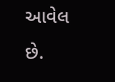આવેલ છે.